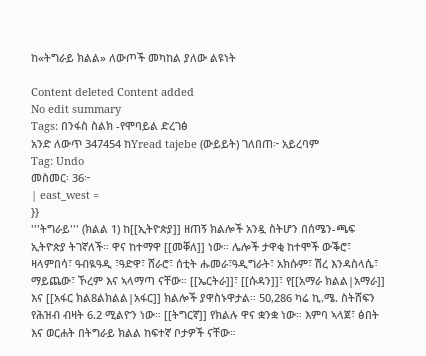ከ«ትግራይ ክልል» ለውጦች መካከል ያለው ልዩነት

Content deleted Content added
No edit summary
Tags: በንፋስ ስልክ -የሞባይል ድረገፅ
አንድ ለውጥ 347454 ከYread tajebe (ውይይት) ገለበጠ፦ አይረባም
Tag: Undo
መስመር፡ 36፦
| east_west =
}}
'''ትግራይ''' (ክልል 1) ከ[[ኢትዮጵያ]] ዘጠኝ ክልሎች አንዷ ስትሆን በሰሜን-ጫፍ ኢትዮጵያ ትገኛለች። ዋና ከተማዋ [[መቐለ]] ነው። ሌሎች ታዋቂ ከተሞች ውቕሮ፣ ዛላምበሳ፣ ዓብዪዓዲ ፣ዓድዋ፣ ሸራሮ፣ ሰቲት ሑመራ፣ዓዲግራት፣ አክሱም፣ ሽረ እንዳስላሴ፣ ማይጨው፣ ኾረም እና ኣላማጣ ናቸው። [[ኤርትራ]]፣ [[ሱዳን]]፣ የ[[አማራ ክልል|አማራ]] እና [[አፋር ክል8ልክልል|አፋር]] ክልሎች ያዋስኑዋታል። 50,286 ካሬ ኪ.ሜ. ስትሸፍን የሕዝብ ብዛት 6.2 ሚልዮን ነው። [[ትግርኛ]] የክልሉ ዋና ቋንቋ ነው። እምባ ኣላጀ፣ ፅበት እና ወርሐት በትግራይ ክልል ከፍተኛ ቦታዎች ናቸው።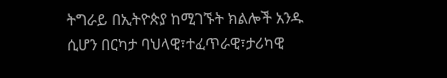ትግራይ በኢትዮጵያ ከሚገኙት ክልሎች አንዱ ሲሆን በርካታ ባህላዊ፣ተፈጥራዊ፣ታሪካዊ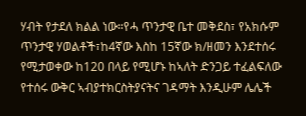ሃብት የታደለ ክልል ነው።የሓ ጥንታዊ ቤተ መቅደስ፣ የአክሱም ጥንታዊ ሃወልቶች፣ከ4ኛው እስከ 15ኛው ክ/ዘመን እንደተሰሩ የሚታወቀው ከ120 በላይ የሚሆኑ ከኣለት ድንጋይ ተፈልፍለው የተሰሩ ውቅር ኣብያተክርስትያናትና ገዳማት እንዲሁም ሌሌች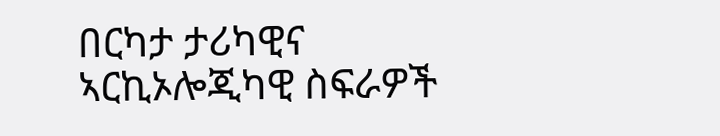በርካታ ታሪካዊና ኣርኪኦሎጂካዊ ስፍራዎች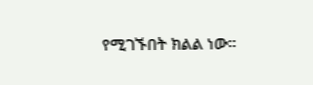የሚገኙበት ክልል ነው።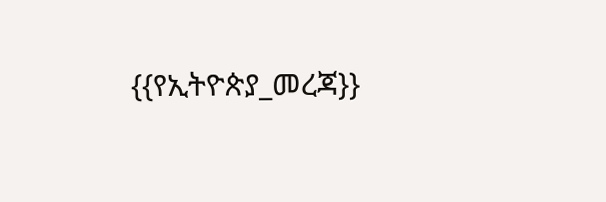{{የኢትዮጵያ_መረጃ}}